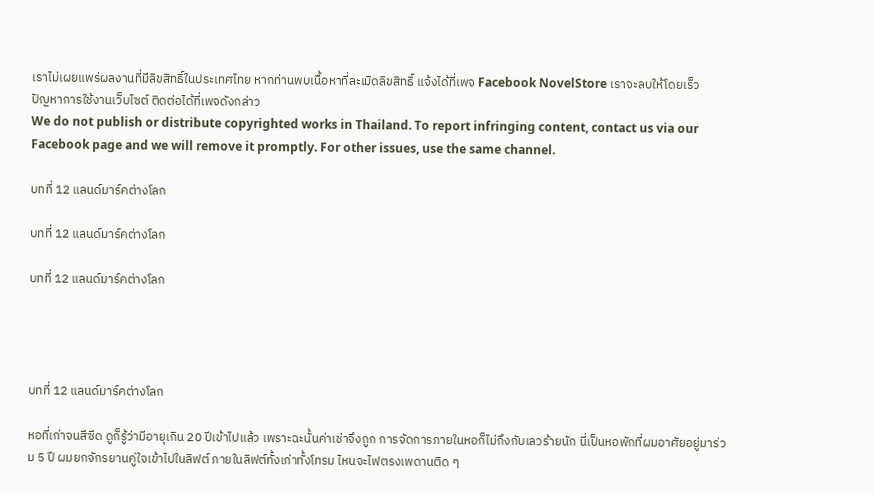เราไม่เผยแพร่ผลงานที่มีลิขสิทธิ์ในประเทศไทย หากท่านพบเนื้อหาที่ละเมิดลิขสิทธิ์ แจ้งได้ที่เพจ Facebook NovelStore เราจะลบให้โดยเร็ว
ปัญหาการใช้งานเว็บไซต์ ติดต่อได้ที่เพจดังกล่าว
We do not publish or distribute copyrighted works in Thailand. To report infringing content, contact us via our Facebook page and we will remove it promptly. For other issues, use the same channel.

บทที่ 12 แลนด์มาร์คต่างโลก

บทที่ 12 แลนด์มาร์คต่างโลก

บทที่ 12 แลนด์มาร์คต่างโลก




บทที่ 12 แลนด์มาร์คต่างโลก

หอที่เก่าจนสีซีด ดูก็รู้ว่ามีอายุเกิน 20 ปีเข้าไปแล้ว เพราะฉะนั้นค่าเช่าจึงถูก การจัดการภายในหอก็ไม่ถึงกับเลวร้ายนัก นี่เป็นหอพักที่ผมอาศัยอยู่มาร่วม 5 ปี ผมยกจักรยานคู่ใจเข้าไปในลิฟต์ ภายในลิฟต์ทั้งเก่าทั้งโทรม ไหนจะไฟตรงเพดานติด ๆ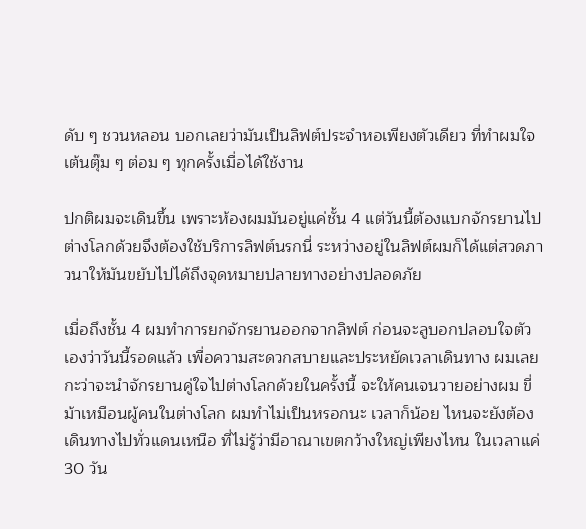ดับ ๆ ชวนหลอน บอกเลยว่ามันเป็นลิฟต์ประจำหอเพียงตัวเดียว ที่ทำผมใจเต้นตุ๊ม ๆ ต่อม ๆ ทุกครั้งเมื่อได้ใช้งาน

ปกติผมจะเดินขึ้น เพราะห้องผมมันอยู่แค่ชั้น 4 แต่วันนี้ต้องแบกจักรยานไปต่างโลกด้วยจึงต้องใช้บริการลิฟต์นรกนี่ ระหว่างอยู่ในลิฟต์ผมก็ได้แต่สวดภาวนาให้มันขยับไปได้ถึงจุดหมายปลายทางอย่างปลอดภัย

เมื่อถึงชั้น 4 ผมทำการยกจักรยานออกจากลิฟต์ ก่อนจะลูบอกปลอบใจตัวเองว่าวันนี้รอดแล้ว เพื่อความสะดวกสบายและประหยัดเวลาเดินทาง ผมเลยกะว่าจะนำจักรยานคู่ใจไปต่างโลกด้วยในครั้งนี้ จะให้คนเจนวายอย่างผม ขี่ม้าเหมือนผู้คนในต่างโลก ผมทำไม่เป็นหรอกนะ เวลาก็น้อย ไหนจะยังต้องเดินทางไปทั่วแดนเหนือ ที่ไม่รู้ว่ามีอาณาเขตกว้างใหญ่เพียงไหน ในเวลาแค่ 30 วัน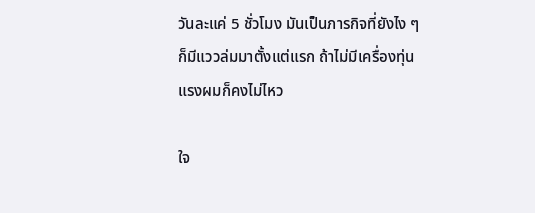วันละแค่ 5 ชั่วโมง มันเป็นภารกิจที่ยังไง ๆ ก็มีแววล่มมาตั้งแต่แรก ถ้าไม่มีเครื่องทุ่นแรงผมก็คงไม่ไหว

ใจ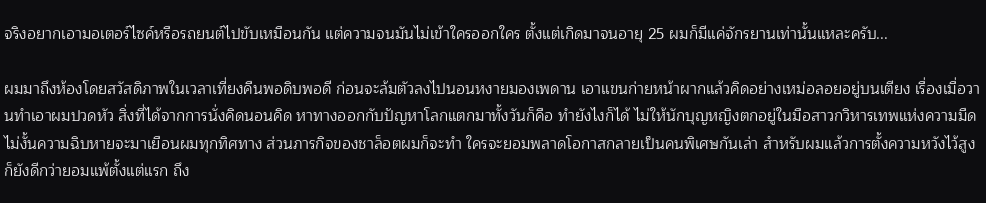จริงอยากเอามอเตอร์ไซค์หรือรถยนต์ไปขับเหมือนกัน แต่ความจนมันไม่เข้าใครออกใคร ตั้งแต่เกิดมาจนอายุ 25 ผมก็มีแค่จักรยานเท่านั้นแหละครับ...

ผมมาถึงห้องโดยสวัสดิภาพในเวลาเที่ยงคืนพอดิบพอดี ก่อนจะล้มตัวลงไปนอนหงายมองเพดาน เอาแขนก่ายหน้าผากแล้วคิดอย่างเหม่อลอยอยู่บนเตียง เรื่องเมื่อวานทำเอาผมปวดหัว สิ่งที่ได้จากการนั่งคิดนอนคิด หาทางออกกับปัญหาโลกแตกมาทั้งวันก็คือ ทำยังไงก็ได้ ไม่ให้นักบุญหญิงตกอยู่ในมือสาวกวิหารเทพแห่งความมืด ไม่งั้นความฉิบหายจะมาเยือนผมทุกทิศทาง ส่วนภารกิจของชาล็อตผมก็จะทำ ใครจะยอมพลาดโอกาสกลายเป็นคนพิเศษกันเล่า สำหรับผมแล้วการตั้งความหวังไว้สูง ก็ยังดีกว่ายอมแพ้ตั้งแต่แรก ถึง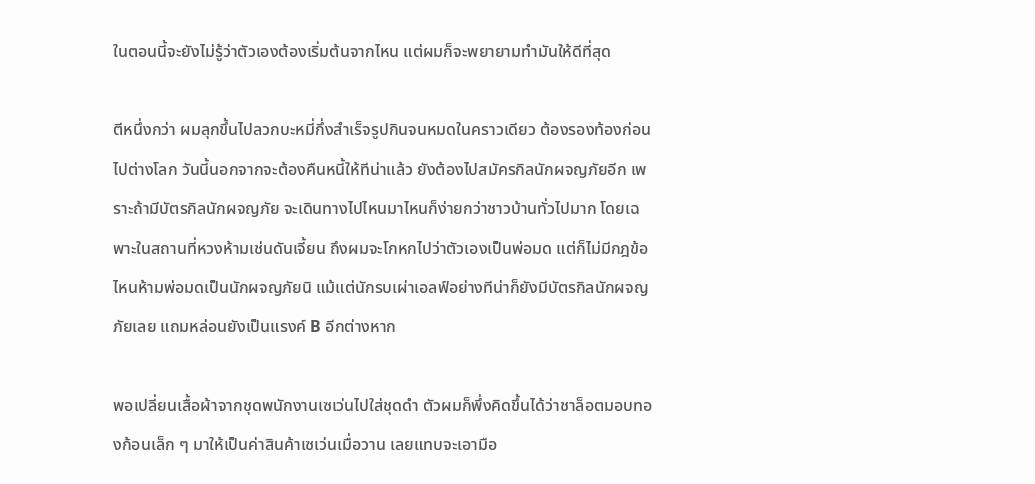ในตอนนี้จะยังไม่รู้ว่าตัวเองต้องเริ่มต้นจากไหน แต่ผมก็จะพยายามทำมันให้ดีที่สุด

ตีหนึ่งกว่า ผมลุกขึ้นไปลวกบะหมี่กึ่งสำเร็จรูปกินจนหมดในคราวเดียว ต้องรองท้องก่อนไปต่างโลก วันนี้นอกจากจะต้องคืนหนี้ให้ทีน่าแล้ว ยังต้องไปสมัครกิลนักผจญภัยอีก เพราะถ้ามีบัตรกิลนักผจญภัย จะเดินทางไปไหนมาไหนก็ง่ายกว่าชาวบ้านทั่วไปมาก โดยเฉพาะในสถานที่หวงห้ามเช่นดันเจี้ยน ถึงผมจะโกหกไปว่าตัวเองเป็นพ่อมด แต่ก็ไม่มีกฎข้อไหนห้ามพ่อมดเป็นนักผจญภัยนิ แม้แต่นักรบเผ่าเอลฟ์อย่างทีน่าก็ยังมีบัตรกิลนักผจญภัยเลย แถมหล่อนยังเป็นแรงค์ B อีกต่างหาก

พอเปลี่ยนเสื้อผ้าจากชุดพนักงานเซเว่นไปใส่ชุดดำ ตัวผมก็พึ่งคิดขึ้นได้ว่าชาล็อตมอบทองก้อนเล็ก ๆ มาให้เป็นค่าสินค้าเซเว่นเมื่อวาน เลยแทบจะเอามือ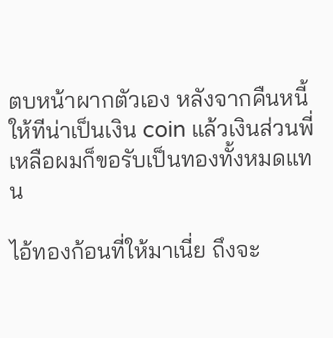ตบหน้าผากตัวเอง หลังจากคืนหนี้ให้ทีน่าเป็นเงิน coin แล้วเงินส่วนพี่เหลือผมก็ขอรับเป็นทองทั้งหมดแทน

ไอ้ทองก้อนที่ให้มาเนี่ย ถึงจะ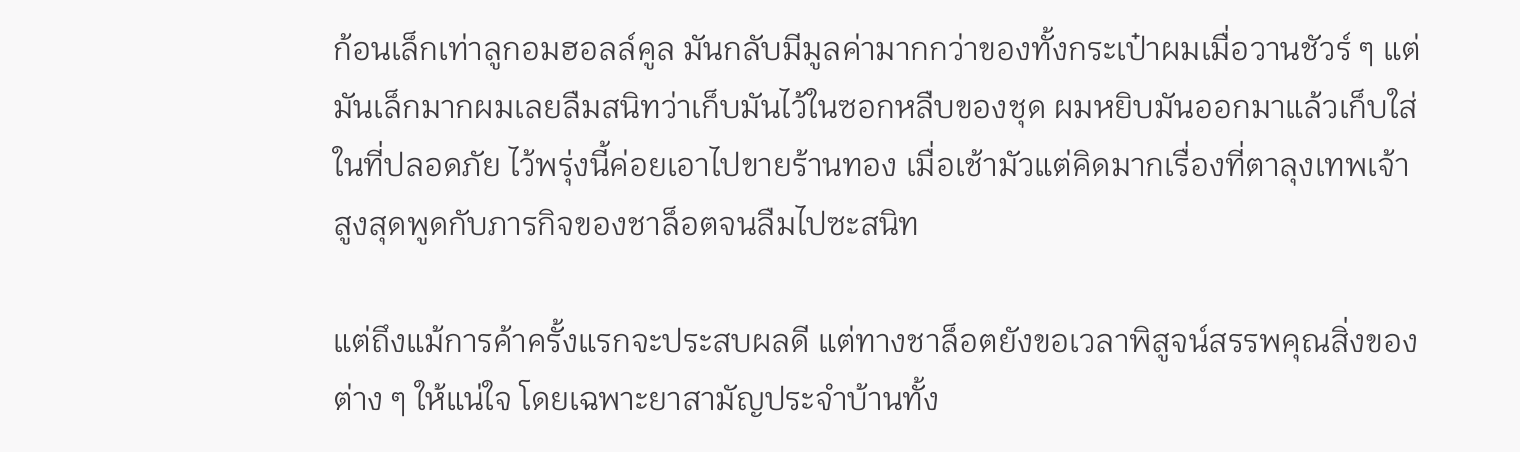ก้อนเล็กเท่าลูกอมฮอลล์คูล มันกลับมีมูลค่ามากกว่าของทั้งกระเป๋าผมเมื่อวานชัวร์ ๆ แต่มันเล็กมากผมเลยลืมสนิทว่าเก็บมันไว้ในซอกหลืบของชุด ผมหยิบมันออกมาแล้วเก็บใส่ในที่ปลอดภัย ไว้พรุ่งนี้ค่อยเอาไปขายร้านทอง เมื่อเช้ามัวแต่คิดมากเรื่องที่ตาลุงเทพเจ้าสูงสุดพูดกับภารกิจของชาล็อตจนลืมไปซะสนิท

แต่ถึงแม้การค้าครั้งแรกจะประสบผลดี แต่ทางชาล็อตยังขอเวลาพิสูจน์สรรพคุณสิ่งของต่าง ๆ ให้แน่ใจ โดยเฉพาะยาสามัญประจำบ้านทั้ง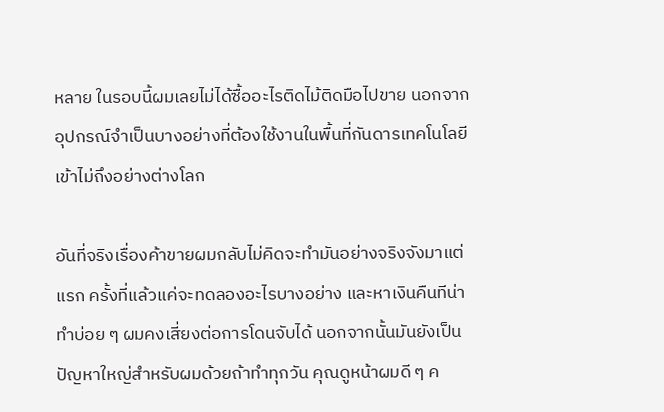หลาย ในรอบนี้ผมเลยไม่ได้ซื้ออะไรติดไม้ติดมือไปขาย นอกจากอุปกรณ์จำเป็นบางอย่างที่ต้องใช้งานในพื้นที่กันดารเทคโนโลยีเข้าไม่ถึงอย่างต่างโลก

อันที่จริงเรื่องค้าขายผมกลับไม่คิดจะทำมันอย่างจริงจังมาแต่แรก ครั้งที่แล้วแค่จะทดลองอะไรบางอย่าง และหาเงินคืนทีน่า ทำบ่อย ๆ ผมคงเสี่ยงต่อการโดนจับได้ นอกจากนั้นมันยังเป็นปัญหาใหญ่สำหรับผมด้วยถ้าทำทุกวัน คุณดูหน้าผมดี ๆ ค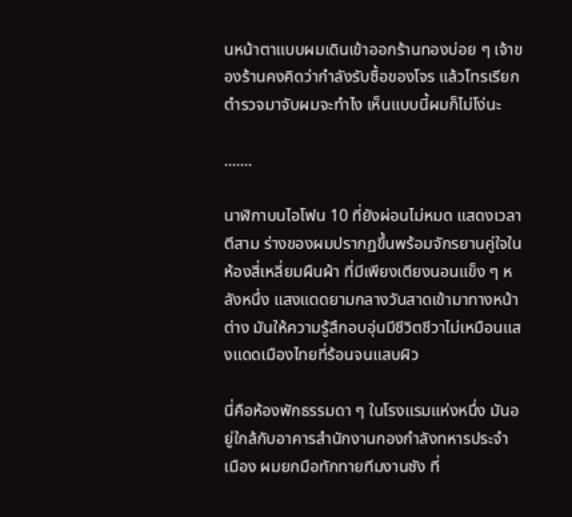นหน้าตาแบบผมเดินเข้าออกร้านทองบ่อย ๆ เจ้าของร้านคงคิดว่ากำลังรับซื้อของโจร แล้วโทรเรียกตำรวจมาจับผมจะทำไง เห็นแบบนี้ผมก็ไม่โง่นะ

.......

นาฬิกาบนไอโฟน 10 ที่ยังผ่อนไม่หมด แสดงเวลาตีสาม ร่างของผมปรากฏขึ้นพร้อมจักรยานคู่ใจในห้องสี่เหลี่ยมผืนผ้า ที่มีเพียงเตียงนอนแข็ง ๆ หลังหนึ่ง แสงแดดยามกลางวันสาดเข้ามาทางหน้าต่าง มันให้ความรู้สึกอบอุ่นมีชีวิตชีวาไม่เหมือนแสงแดดเมืองไทยที่ร้อนจนแสบผิว

นี่คือห้องพักธรรมดา ๆ ในโรงแรมแห่งหนึ่ง มันอยู่ใกล้กับอาคารสำนักงานกองกำลังทหารประจำเมือง ผมยกมือทักทายทีมงานซัง ที่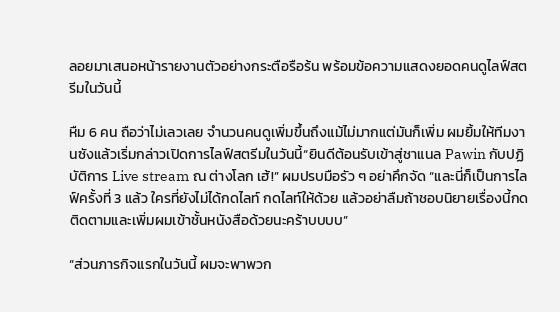ลอยมาเสนอหน้ารายงานตัวอย่างกระตือรือร้น พร้อมข้อความแสดงยอดคนดูไลฟ์สตรีมในวันนี้

หืม 6 คน ถือว่าไม่เลวเลย จำนวนคนดูเพิ่มขึ้นถึงแม้ไม่มากแต่มันก็เพิ่ม ผมยิ้มให้ทีมงานซังแล้วเริ่มกล่าวเปิดการไลฟ์สตรีมในวันนี้“ยินดีต้อนรับเข้าสู่ชาแนล Pawin กับปฏิบัติการ Live stream ณ ต่างโลก เฮ้!” ผมปรบมือรัว ๆ อย่าคึกจัด “และนี่ก็เป็นการไลฟ์ครั้งที่ 3 แล้ว ใครที่ยังไม่ได้กดไลท์ กดไลท์ให้ด้วย แล้วอย่าลืมถ้าชอบนิยายเรื่องนี้กดติดตามและเพิ่มผมเข้าชั้นหนังสือด้วยนะคร้าบบบบ”

“ส่วนภารกิจแรกในวันนี้ ผมจะพาพวก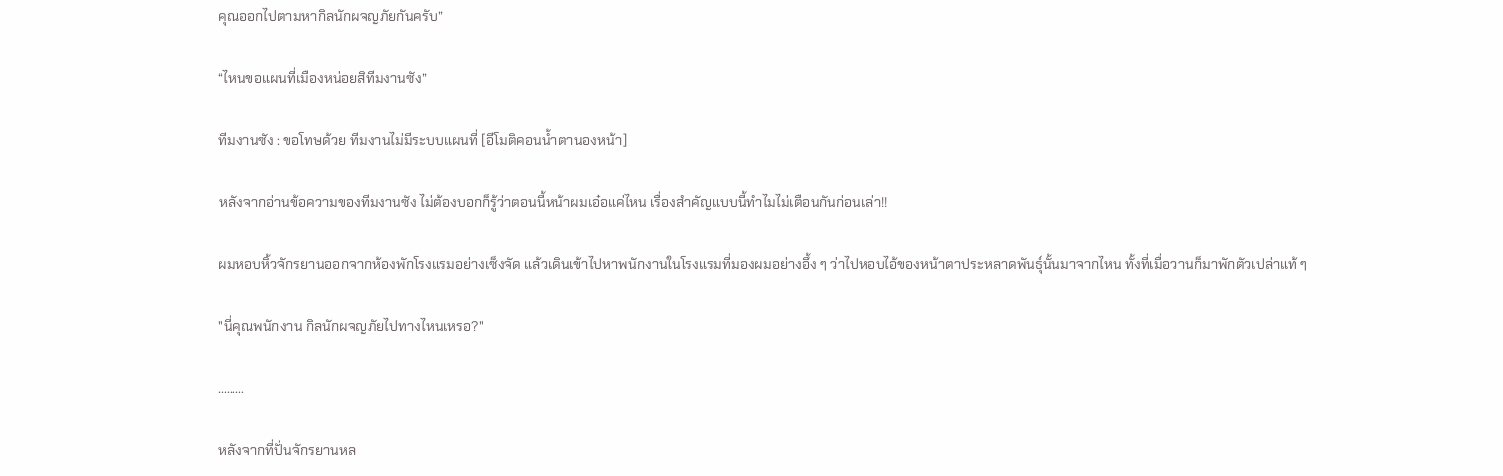คุณออกไปตามหากิลนักผจญภัยกันครับ”

“ไหนขอแผนที่เมืองหน่อยสิทีมงานซัง”

ทีมงานซัง : ขอโทษด้วย ทีมงานไม่มีระบบแผนที่ [อีโมติคอนน้ำตานองหน้า]

หลังจากอ่านข้อความของทีมงานซัง ไม่ต้องบอกก็รู้ว่าตอนนี้หน้าผมเอ๋อแค่ไหน เรื่องสำคัญแบบนี้ทำไมไม่เตือนกันก่อนเล่า!!

ผมหอบหิ้วจักรยานออกจากห้องพักโรงแรมอย่างเซ็งจัด แล้วเดินเข้าไปหาพนักงานในโรงแรมที่มองผมอย่างอึ้ง ๆ ว่าไปหอบไอ้ของหน้าตาประหลาดพันธุ์นั้นมาจากไหน ทั้งที่เมื่อวานก็มาพักตัวเปล่าแท้ ๆ

"นี่คุณพนักงาน กิลนักผจญภัยไปทางไหนเหรอ?"

.........

หลังจากที่ปั่นจักรยานหล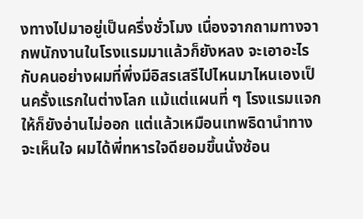งทางไปมาอยู่เป็นครึ่งชั่วโมง เนื่องจากถามทางจากพนักงานในโรงแรมมาแล้วก็ยังหลง จะเอาอะไรกับคนอย่างผมที่พึ่งมีอิสรเสรีไปไหนมาไหนเองเป็นครั้งแรกในต่างโลก แม้แต่แผนที่ ๆ โรงแรมแจกให้ก็ยังอ่านไม่ออก แต่แล้วเหมือนเทพธิดานำทางจะเห็นใจ ผมได้พี่ทหารใจดียอมขึ้นนั่งซ้อน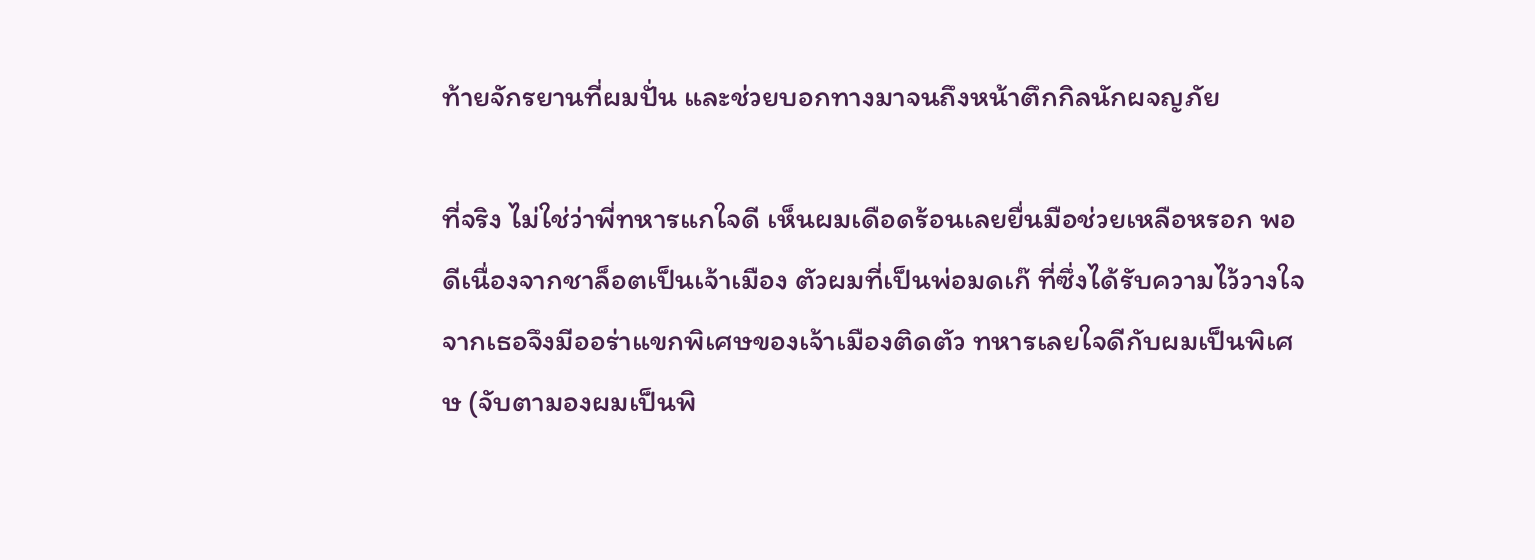ท้ายจักรยานที่ผมปั่น และช่วยบอกทางมาจนถึงหน้าตึกกิลนักผจญภัย

ที่จริง ไม่ใช่ว่าพี่ทหารแกใจดี เห็นผมเดือดร้อนเลยยื่นมือช่วยเหลือหรอก พอดีเนื่องจากชาล็อตเป็นเจ้าเมือง ตัวผมที่เป็นพ่อมดเก๊ ที่ซึ่งได้รับความไว้วางใจจากเธอจึงมีออร่าแขกพิเศษของเจ้าเมืองติดตัว ทหารเลยใจดีกับผมเป็นพิเศษ (จับตามองผมเป็นพิ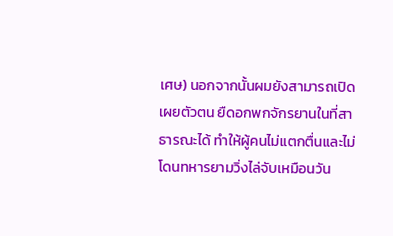เศษ) นอกจากนั้นผมยังสามารถเปิดเผยตัวตน ยืดอกพกจักรยานในที่สาธารณะได้ ทำให้ผู้คนไม่แตกตื่นและไม่โดนทหารยามวิ่งไล่จับเหมือนวัน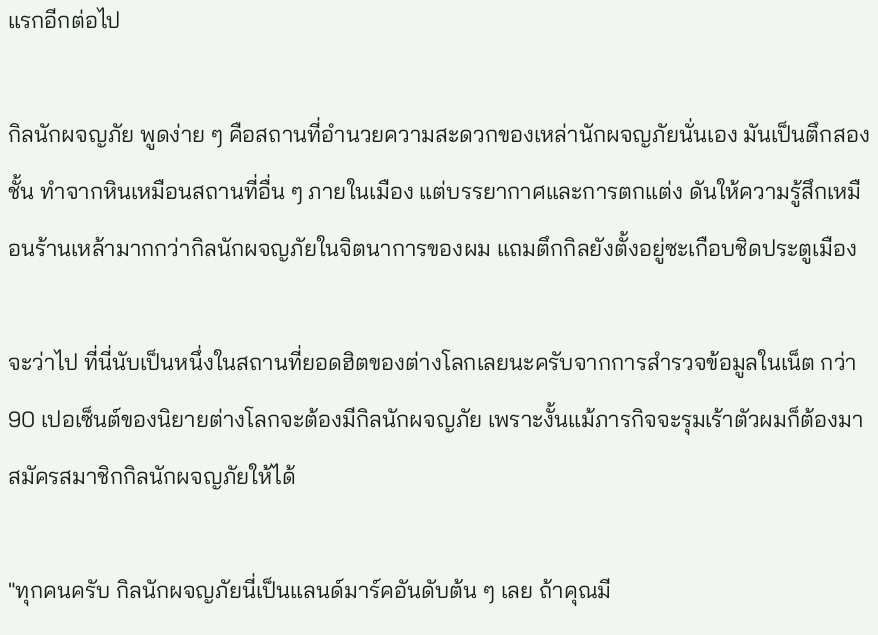แรกอีกต่อไป

กิลนักผจญภัย พูดง่าย ๆ คือสถานที่อำนวยความสะดวกของเหล่านักผจญภัยนั่นเอง มันเป็นตึกสองชั้น ทำจากหินเหมือนสถานที่อื่น ๆ ภายในเมือง แต่บรรยากาศและการตกแต่ง ดันให้ความรู้สึกเหมือนร้านเหล้ามากกว่ากิลนักผจญภัยในจิตนาการของผม แถมตึกกิลยังตั้งอยู่ซะเกือบชิดประตูเมือง

จะว่าไป ที่นี่นับเป็นหนึ่งในสถานที่ยอดฮิตของต่างโลกเลยนะครับจากการสำรวจข้อมูลในเน็ต กว่า 90 เปอเซ็นต์ของนิยายต่างโลกจะต้องมีกิลนักผจญภัย เพราะงั้นแม้ภารกิจจะรุมเร้าตัวผมก็ต้องมาสมัครสมาชิกกิลนักผจญภัยให้ได้

"ทุกคนครับ กิลนักผจญภัยนี่เป็นแลนด์มาร์คอันดับต้น ๆ เลย ถ้าคุณมี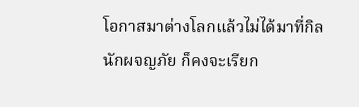โอกาสมาต่างโลกแล้วไม่ได้มาที่กิลนักผจญภัย ก็คงจะเรียก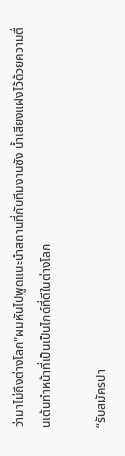ว่ามาไม่ถึงต่างโลก"ผมหันไปพูดแนะนำสถานที่กับทีมงานซัง น้ำเสียงแฝงไว้ด้วยความตื่นเต้นทำหน้าที่เป็นเป็นไกด์ที่ดีในต่างโลก

“รับสมัครปา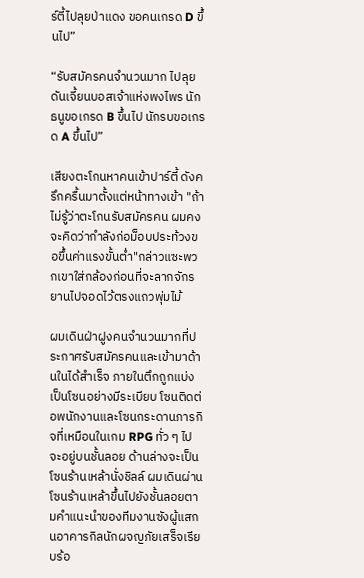ร์ตี้ไปลุยป่าแดง ขอคนเกรด D ขึ้นไป”

“รับสมัครคนจำนวนมาก ไปลุยดันเจี้ยนบอสเจ้าแห่งพงไพร นักธนูขอเกรด B ขึ้นไป นักรบขอเกรด A ขึ้นไป”

เสียงตะโกนหาคนเข้าปาร์ตี้ ดังครึกครื้นมาตั้งแต่หน้าทางเข้า "ถ้าไม่รู้ว่าตะโกนรับสมัครคน ผมคงจะคิดว่ากำลังก่อม็อบประท้วงขอขึ้นค่าแรงขั้นต่ำ"กล่าวแซะพวกเขาใส่กล้องก่อนที่จะลากจักรยานไปจอดไว้ตรงแถวพุ่มไม้

ผมเดินฝ่าฝูงคนจำนวนมากที่ประกาศรับสมัครคนและเข้ามาด้านในได้สำเร็จ ภายในตึกถูกแบ่งเป็นโซนอย่างมีระเบียบ โซนติดต่อพนักงานและโซนกระดานภารกิจที่เหมือนในเกม RPG ทั่ว ๆ ไป จะอยู่บนชั้นลอย ด้านล่างจะเป็นโซนร้านเหล้านั่งชิลล์ ผมเดินผ่านโซนร้านเหล้าขึ้นไปยังชั้นลอยตามคำแนะนำของทีมงานซังผู้แสกนอาคารกิลนักผจญภัยเสร็จเรียบร้อ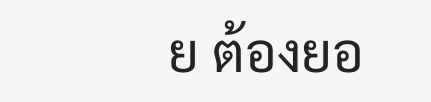ย ต้องยอ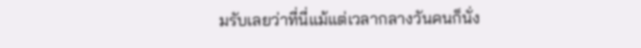มรับเลยว่าที่นี่แม้แต่เวลากลางวันคนก็นั่ง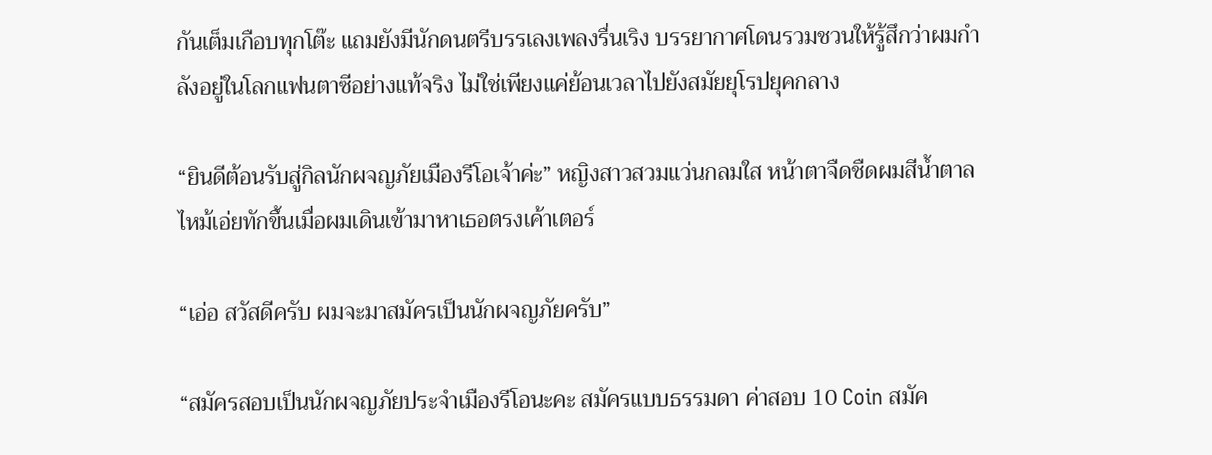กันเต็มเกือบทุกโต๊ะ แถมยังมีนักดนตรีบรรเลงเพลงรื่นเริง บรรยากาศโดนรวมชวนให้รู้สึกว่าผมกำลังอยู่ในโลกแฟนตาซีอย่างแท้จริง ไม่ใช่เพียงแค่ย้อนเวลาไปยังสมัยยุโรปยุคกลาง

“ยินดีต้อนรับสู่กิลนักผจญภัยเมืองรีโอเจ้าค่ะ” หญิงสาวสวมแว่นกลมใส หน้าตาจืดชืดผมสีน้ำตาลไหม้เอ่ยทักขึ้นเมื่อผมเดินเข้ามาหาเธอตรงเค้าเตอร์

“เอ่อ สวัสดีครับ ผมจะมาสมัครเป็นนักผจญภัยครับ”

“สมัครสอบเป็นนักผจญภัยประจำเมืองรีโอนะคะ สมัครแบบธรรมดา ค่าสอบ 10 Coin สมัค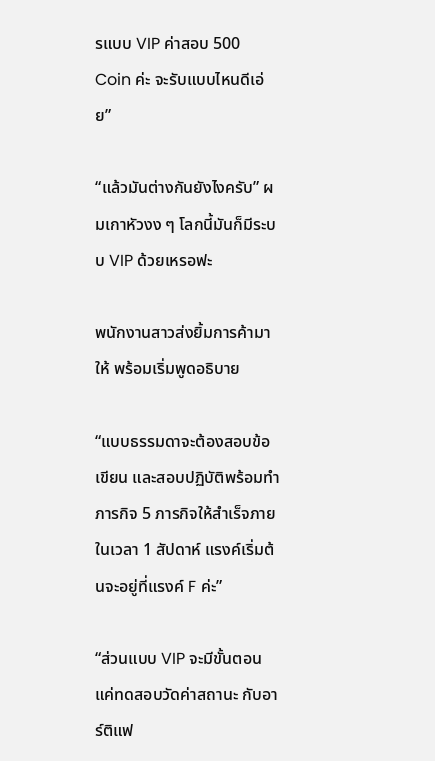รแบบ VIP ค่าสอบ 500 Coin ค่ะ จะรับแบบไหนดีเอ่ย”

“แล้วมันต่างกันยังไงครับ” ผมเกาหัวงง ๆ โลกนี้มันก็มีระบบ VIP ด้วยเหรอฟะ

พนักงานสาวส่งยิ้มการค้ามาให้ พร้อมเริ่มพูดอธิบาย

“แบบธรรมดาจะต้องสอบข้อเขียน และสอบปฏิบัติพร้อมทำภารกิจ 5 ภารกิจให้สำเร็จภายในเวลา 1 สัปดาห์ แรงค์เริ่มต้นจะอยู่ที่แรงค์ F ค่ะ”

“ส่วนแบบ VIP จะมีขั้นตอนแค่ทดสอบวัดค่าสถานะ กับอาร์ติแฟ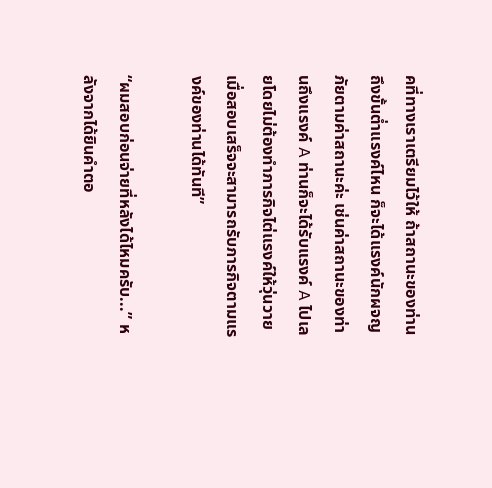คที่ทางเราเตรียมไว้ให้ ถ้าสถานะของท่านถึงขั้นต่ำแรงค์ไหน ก็จะได้แรงค์นักผจญภัยตามค่าสถานะค่ะ เช่นค่าสถานะของท่านถึงแรงค์ A ท่านก็จะได้รับแรงค์ A ไปเลยโดยไม่ต้องทำภารกิจไต่แรงค์ให้วุ่นวาย เมื่อสอบเสร็จจะสามารถรับภารกิจตามแรงค์ของท่านได้ทันที”

“ผมสอบก่อนจ่ายที่หลังได้ไหมครับ...” หลังจากได้ยินคำตอ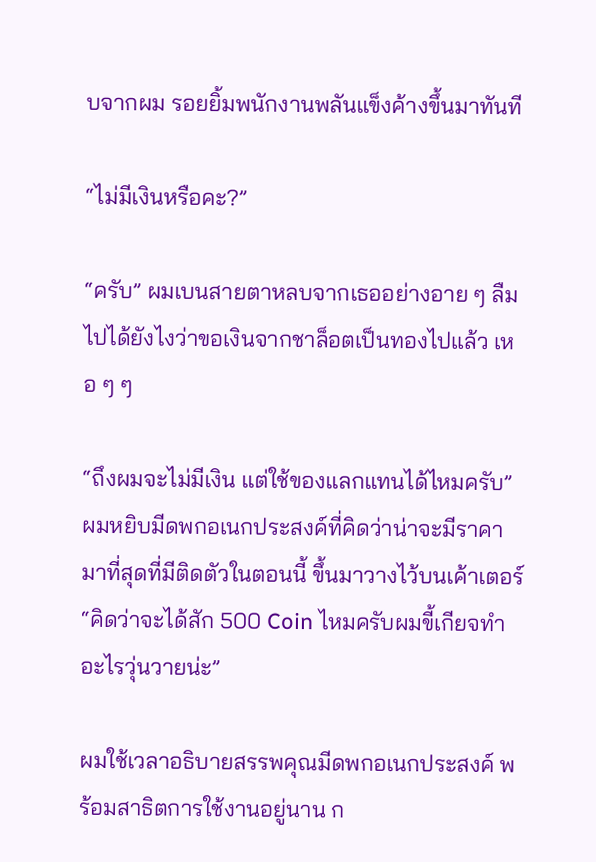บจากผม รอยยิ้มพนักงานพลันแข็งค้างขึ้นมาทันที

“ไม่มีเงินหรือคะ?”

“ครับ” ผมเบนสายตาหลบจากเธออย่างอาย ๆ ลืมไปได้ยังไงว่าขอเงินจากชาล็อตเป็นทองไปแล้ว เหอ ๆ ๆ

“ถึงผมจะไม่มีเงิน แต่ใช้ของแลกแทนได้ไหมครับ” ผมหยิบมีดพกอเนกประสงค์ที่คิดว่าน่าจะมีราคามาที่สุดที่มีติดตัวในตอนนี้ ขึ้นมาวางไว้บนเค้าเตอร์ “คิดว่าจะได้สัก 500 Coin ไหมครับผมขี้เกียจทำอะไรวุ่นวายน่ะ”

ผมใช้เวลาอธิบายสรรพคุณมีดพกอเนกประสงค์ พร้อมสาธิตการใช้งานอยู่นาน ก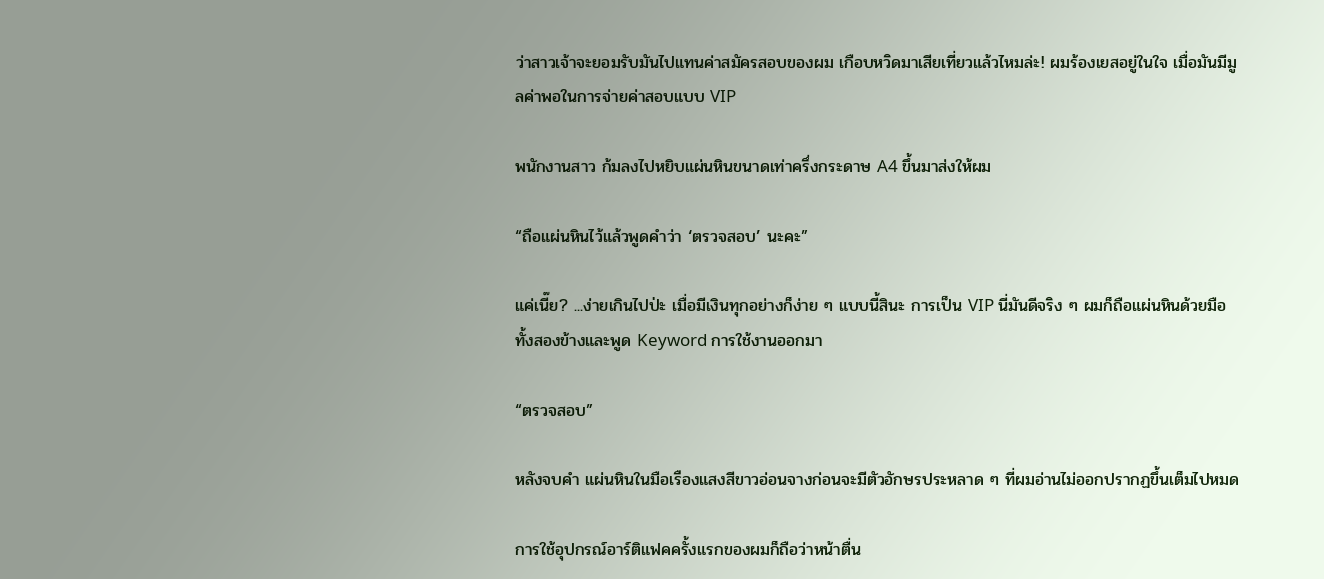ว่าสาวเจ้าจะยอมรับมันไปแทนค่าสมัครสอบของผม เกือบหวิดมาเสียเที่ยวแล้วไหมล่ะ! ผมร้องเยสอยู่ในใจ เมื่อมันมีมูลค่าพอในการจ่ายค่าสอบแบบ VIP

พนักงานสาว ก้มลงไปหยิบแผ่นหินขนาดเท่าครึ่งกระดาษ A4 ขึ้นมาส่งให้ผม

“ถือแผ่นหินไว้แล้วพูดคำว่า ‘ตรวจสอบ’ นะคะ”

แค่เนี๊ย? ...ง่ายเกินไปป่ะ เมื่อมีเงินทุกอย่างก็ง่าย ๆ แบบนี้สินะ การเป็น VIP นี่มันดีจริง ๆ ผมก็ถือแผ่นหินด้วยมือทั้งสองข้างและพูด Keyword การใช้งานออกมา

“ตรวจสอบ”

หลังจบคำ แผ่นหินในมือเรืองแสงสีขาวอ่อนจางก่อนจะมีตัวอักษรประหลาด ๆ ที่ผมอ่านไม่ออกปรากฏขึ้นเต็มไปหมด

การใช้อุปกรณ์อาร์ติแฟคครั้งแรกของผมก็ถือว่าหน้าตื่น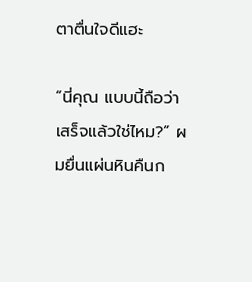ตาตื่นใจดีแฮะ

“นี่คุณ แบบนี้ถือว่าเสร็จแล้วใช่ไหม?” ผมยื่นแผ่นหินคืนก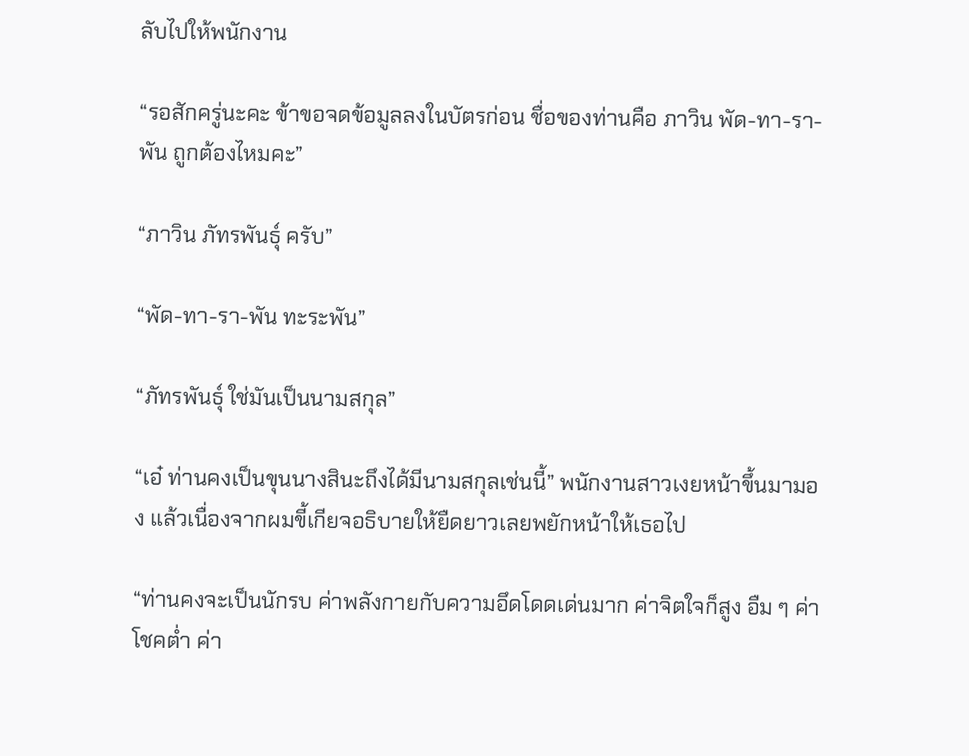ลับไปให้พนักงาน

“รอสักครู่นะคะ ข้าขอจดข้อมูลลงในบัตรก่อน ชื่อของท่านคือ ภาวิน พัด-ทา-รา-พัน ถูกต้องไหมคะ”

“ภาวิน ภัทรพันธุ์ ครับ”

“พัด-ทา-รา-พัน ทะระพัน”

“ภัทรพันธุ์ ใช่มันเป็นนามสกุล”

“เอ๋ ท่านคงเป็นขุนนางสินะถึงได้มีนามสกุลเช่นนี้” พนักงานสาวเงยหน้าขึ้นมามอง แล้วเนื่องจากผมขี้เกียจอธิบายให้ยืดยาวเลยพยักหน้าให้เธอไป

“ท่านคงจะเป็นนักรบ ค่าพลังกายกับความอึดโดดเด่นมาก ค่าจิตใจก็สูง อืม ๆ ค่าโชคต่ำ ค่า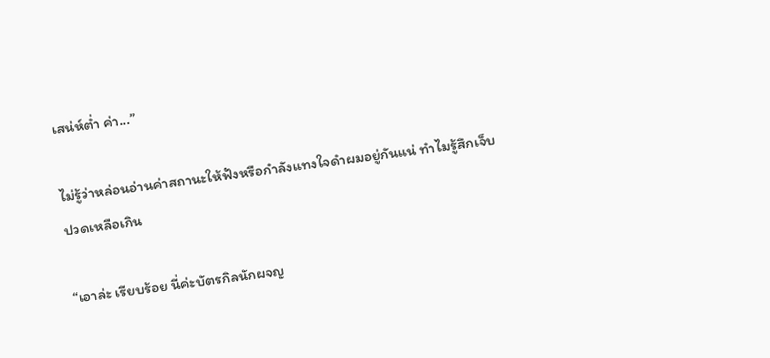เสน่ห์ต่ำ ค่า...”

ไม่รู้ว่าหล่อนอ่านค่าสถานะให้ฟังหรือกำลังแทงใจดำผมอยู่กันแน่ ทำไมรู้สึกเจ็บปวดเหลือเกิน

“เอาล่ะ เรียบร้อย นี่ค่ะบัตรกิลนักผจญ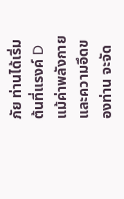ภัย ท่านได้เริ่มต้นที่แรงค์ D แม้ค่าพลังกายและความอึดของท่าน จะจัด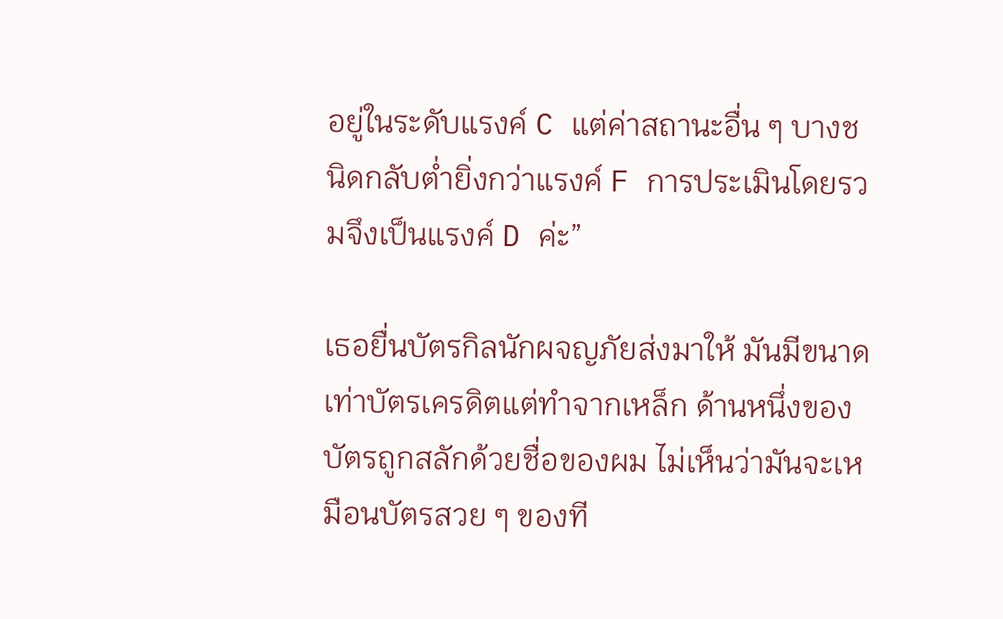อยู่ในระดับแรงค์ C แต่ค่าสถานะอื่น ๆ บางชนิดกลับต่ำยิ่งกว่าแรงค์ F การประเมินโดยรวมจึงเป็นแรงค์ D ค่ะ”

เธอยื่นบัตรกิลนักผจญภัยส่งมาให้ มันมีขนาดเท่าบัตรเครดิตแต่ทำจากเหล็ก ด้านหนึ่งของบัตรถูกสลักด้วยชื่อของผม ไม่เห็นว่ามันจะเหมือนบัตรสวย ๆ ของที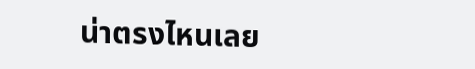น่าตรงไหนเลย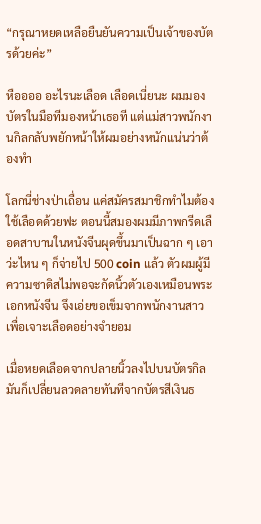“กรุณาหยดเหลือยืนยันความเป็นเจ้าของบัตรด้วยค่ะ”

หืออออ อะไรนะเลือด เลือดเนี่ยนะ ผมมองบัตรในมือทีมองหน้าเธอที แต่แม่สาวพนักงานกิลกลับพยักหน้าให้ผมอย่างหนักแน่นว่าต้องทำ

โลกนี่ช่างป่าเถื่อน แค่สมัครสมาชิกทำไมต้องใช้เลือดด้วยฟะ ตอนนี้สมองผมมีภาพกรีดเลือดสาบานในหนังจีนผุดขึ้นมาเป็นฉาก ๆ เอาว่ะไหน ๆ ก็จ่ายไป 500 coin แล้ว ตัวผมผู้มีความซาดิสไม่พอจะกัดนิ้วตัวเองเหมือนพระเอกหนังจีน จึงเอ่ยขอเข็มจากพนักงานสาวเพื่อเจาะเลือดอย่างจำยอม

เมื่อหยดเลือดจากปลายนิ้วลงไปบนบัตรกิล มันก็เปลี่ยนลวดลายทันทีจากบัตรสีเงินธ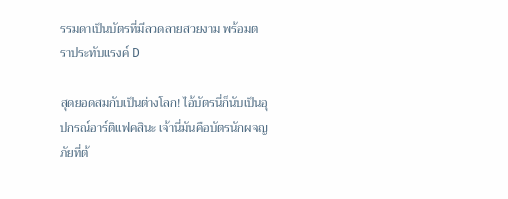รรมดาเป็นบัตรที่มีลวดลายสวยงาม พร้อมตราประทับแรงค์ D

สุดยอดสมกับเป็นต่างโลก! ไอ้บัตรนี่ก็นับเป็นอุปกรณ์อาร์ติแฟคสินะ เจ้านี่มันคือบัตรนักผจญภัยที่ต้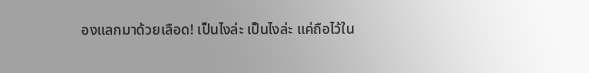องแลกมาด้วยเลือด! เป็นไงล่ะ เป็นไงล่ะ แค่ถือไว้ใน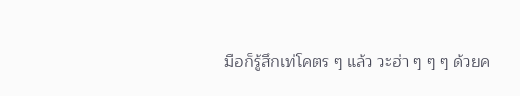มือก็รู้สึกเท่โคตร ๆ แล้ว วะฮ่า ๆ ๆ ๆ ด้วยค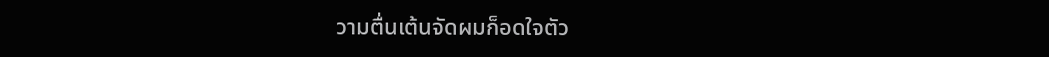วามตื่นเต้นจัดผมก็อดใจตัว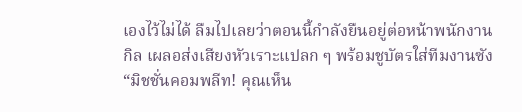เองไว้ไม่ได้ ลืมไปเลยว่าตอนนี้กำลังยืนอยู่ต่อหน้าพนักงานกิล เผลอส่งเสียงหัวเราะแปลก ๆ พร้อมชูบัตรใส่ทีมงานซัง “มิชชั่นคอมพลีท! คุณเห็น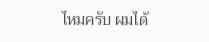ไหมครับ ผมได้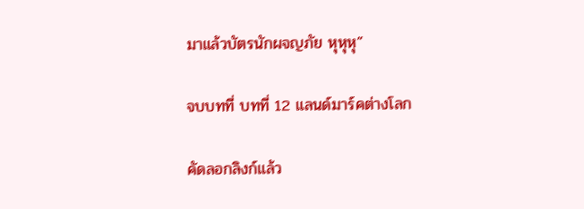มาแล้วบัตรนักผจญภัย หุหุหุ”

จบบทที่ บทที่ 12 แลนด์มาร์คต่างโลก

คัดลอกลิงก์แล้ว